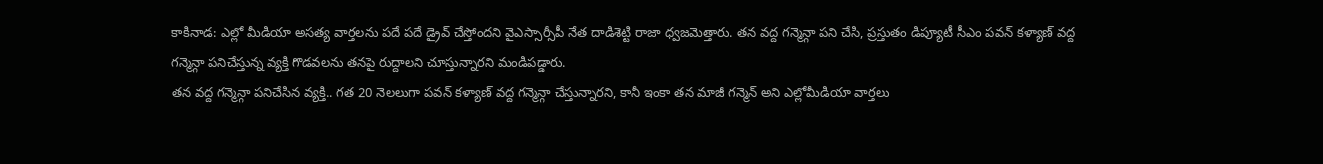కాకినాడ: ఎల్లో మీడియా అసత్య వార్తలను పదే పదే డ్రైవ్ చేస్తోందని వైఎస్సార్సీపీ నేత దాడిశెట్టి రాజా ధ్వజమెత్తారు. తన వద్ద గన్మెన్గా పని చేసి, ప్రస్తుతం డిప్యూటీ సీఎం పవన్ కళ్యాణ్ వద్ద గన్మెన్గా పనిచేస్తున్న వ్యక్తి గొడవలను తనపై రుద్దాలని చూస్తున్నారని మండిపడ్డారు.
తన వద్ద గన్మెన్గా పనిచేసిన వ్యక్తి.. గత 20 నెలలుగా పవన్ కళ్యాణ్ వద్ద గన్మెన్గా చేస్తున్నారని, కానీ ఇంకా తన మాజీ గన్మెన్ అని ఎల్లోమీడియా వార్తలు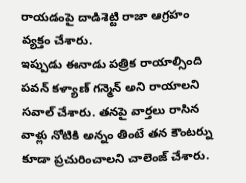రాయడంపై దాడిశెట్టి రాజా ఆగ్రహం వ్యక్తం చేశారు.
ఇప్పుడు ఈనాడు పత్రిక రాయాల్సింది పవన్ కళ్యాణ్ గన్మెన్ అని రాయాలని సవాల్ చేశారు. తనపై వార్తలు రాసిన వాళ్లు నోటికి అన్నం తింటే తన కౌంటర్ను కూడా ప్రచురించాలని చాలెంజ్ చేశారు.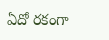ఏదో రకంగా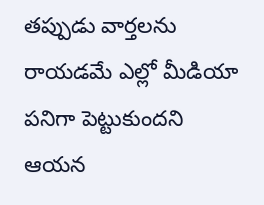తప్పుడు వార్తలను రాయడమే ఎల్లో మీడియా పనిగా పెట్టుకుందని ఆయన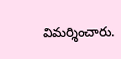విమర్శించారు.